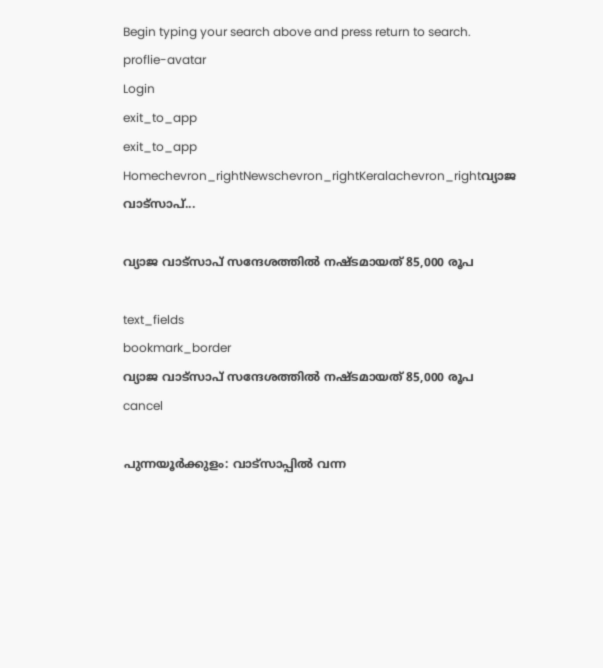Begin typing your search above and press return to search.
proflie-avatar
Login
exit_to_app
exit_to_app
Homechevron_rightNewschevron_rightKeralachevron_rightവ്യാജ വാട്സാപ്...

വ്യാജ വാട്സാപ് സന്ദേശത്തിൽ നഷ്ടമായത് 85,000 രൂപ

text_fields
bookmark_border
വ്യാജ വാട്സാപ് സന്ദേശത്തിൽ നഷ്ടമായത് 85,000 രൂപ
cancel

പുന്നയൂർക്കുളം: വാട്സാപ്പിൽ വന്ന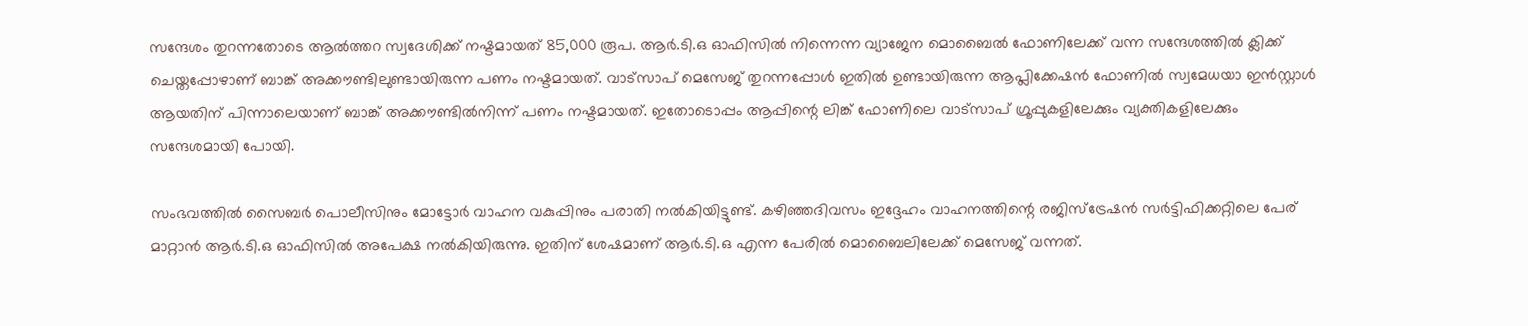സന്ദേശം തുറന്നതോടെ ആൽത്തറ സ്വദേശിക്ക് നഷ്ടമായത് 85,000 രൂപ. ആർ.ടി.ഒ ഓഫിസിൽ നിന്നെന്ന വ്യാജേന മൊബൈൽ ഫോണിലേക്ക് വന്ന സന്ദേശത്തിൽ ക്ലിക്ക് ചെയ്തപ്പോഴാണ് ബാങ്ക് അക്കൗണ്ടിലുണ്ടായിരുന്ന പണം നഷ്ടമായത്. വാട്സാപ് മെസേജ് തുറന്നപ്പോൾ ഇതിൽ ഉണ്ടായിരുന്ന ആപ്ലിക്കേഷൻ ഫോണിൽ സ്വമേധയാ ഇൻ‍സ്റ്റാൾ ആയതിന് പിന്നാലെയാണ് ബാങ്ക് അക്കൗണ്ടിൽനിന്ന് പണം നഷ്ടമായത്. ഇതോടൊപ്പം ആപ്പിന്റെ ലിങ്ക് ഫോണിലെ വാട്സാപ് ഗ്രൂപ്പുകളിലേക്കും വ്യക്തികളിലേക്കും സന്ദേശമായി പോയി.

സംഭവത്തിൽ സൈബർ പൊലീസിനും മോട്ടോർ വാഹന വകുപ്പിനും പരാതി നൽകിയിട്ടുണ്ട്. കഴിഞ്ഞദിവസം ഇദ്ദേഹം വാഹനത്തിന്റെ രജിസ്ട്രേഷൻ സർട്ടിഫിക്കറ്റിലെ പേര് മാറ്റാൻ ആർ.ടി.ഒ ഓഫിസിൽ അപേക്ഷ നൽകിയിരുന്നു. ഇതിന് ശേഷമാണ് ആർ.ടി.ഒ എന്ന പേരിൽ മൊബൈലിലേക്ക് മെസേജ് വന്നത്.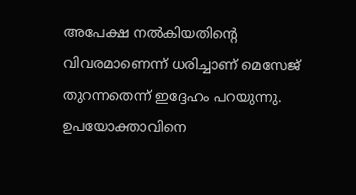അപേക്ഷ നൽകിയതിന്റെ വിവരമാണെന്ന് ധരിച്ചാണ് മെസേജ് തുറന്നതെന്ന് ഇദ്ദേഹം പറയുന്നു. ഉപയോക്താവിനെ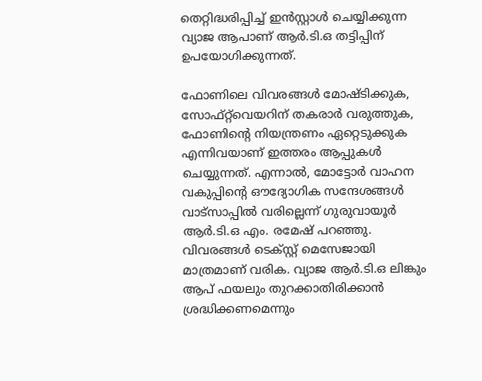തെറ്റിദ്ധരിപ്പിച്ച് ഇൻസ്റ്റാൾ ചെയ്യിക്കുന്ന വ്യാജ ആപാണ് ആർ.ടി.ഒ തട്ടിപ്പിന് ഉപയോഗിക്കുന്നത്.

ഫോണിലെ വിവരങ്ങൾ മോഷ്ടിക്കുക, സോഫ്‌റ്റ്‌വെയറിന് തകരാർ വരുത്തുക, ഫോണിന്റെ നിയന്ത്രണം ഏറ്റെടുക്കുക എന്നിവയാണ് ഇത്തരം ആപ്പുകൾ ചെയ്യുന്നത്. എന്നാൽ, മോട്ടോർ വാഹന വകുപ്പിന്റെ ഔദ്യോഗിക സന്ദേശങ്ങൾ വാട്സാപ്പിൽ വരില്ലെന്ന് ഗുരുവായൂർ ആർ.ടി.ഒ എം. രമേഷ് പറഞ്ഞു. വിവരങ്ങൾ ടെക്സ്റ്റ് മെസേജായി മാത്രമാണ് വരിക. വ്യാജ ആർ.ടി.ഒ ലിങ്കും ആപ് ഫയലും തുറക്കാതിരിക്കാൻ ശ്രദ്ധിക്കണമെന്നും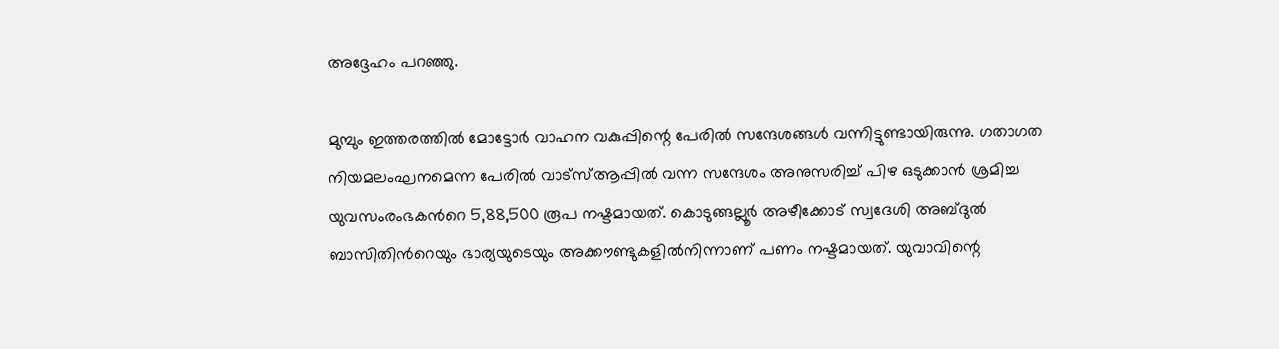അദ്ദേഹം പറഞ്ഞു.

മുമ്പും ഇത്തരത്തില്‍ മോട്ടോർ വാഹന വകുപ്പിന്റെ പേരിൽ സന്ദേശങ്ങൾ വന്നിട്ടുണ്ടായിരുന്നു. ഗതാഗത നിയമലംഘനമെന്ന പേരിൽ വാട്സ്ആപ്പിൽ വന്ന സന്ദേശം അനുസരിച്ച് പിഴ ഒടുക്കാൻ ശ്രമിച്ച യുവസംരംഭകന്‍റെ 5,88,500 രൂപ നഷ്ടമായത്. കൊടുങ്ങല്ലൂർ അഴീക്കോട് സ്വദേശി അബ്ദുൽ ബാസിതിന്‍റെയും ഭാര്യയുടെയും അക്കൗണ്ടുകളിൽനിന്നാണ് പണം നഷ്ടമായത്. യുവാവിന്റെ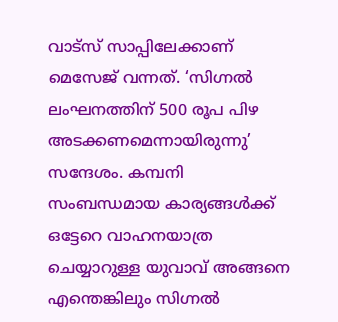വാട്സ് സാപ്പിലേക്കാണ് മെസേജ് വന്നത്. ‘സിഗ്നൽ ലംഘനത്തിന് 500 രൂപ പിഴ അടക്കണമെന്നായിരുന്നു’ സന്ദേശം. കമ്പനി സംബന്ധമായ കാര്യങ്ങൾക്ക് ഒട്ടേറെ വാഹനയാത്ര ചെയ്യാറുള്ള യുവാവ് അങ്ങനെ എന്തെങ്കിലും സിഗ്നൽ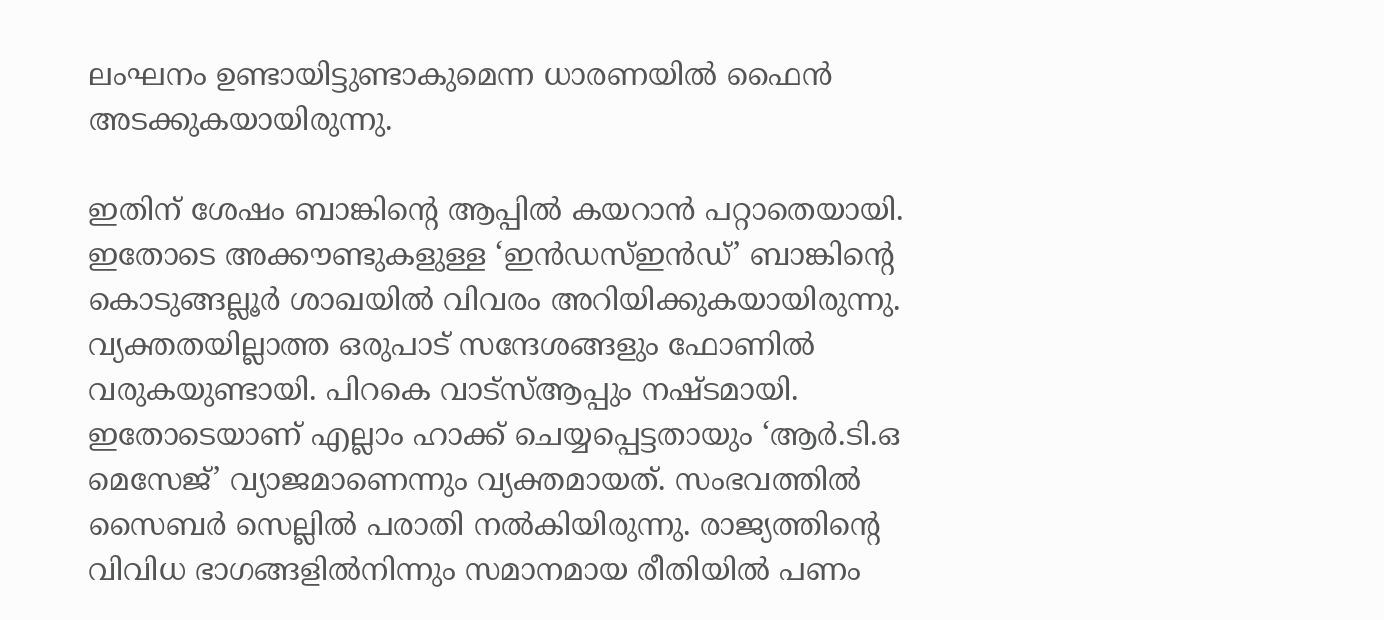ലംഘനം ഉണ്ടായിട്ടുണ്ടാകുമെന്ന ധാരണയിൽ ഫൈൻ അടക്കുകയായിരുന്നു.

ഇതിന് ശേഷം ബാങ്കിന്റെ ആപ്പിൽ കയറാൻ പറ്റാതെയായി. ഇതോടെ അക്കൗണ്ടുകളുള്ള ‘ഇൻഡസ്ഇൻഡ്’ ബാങ്കിന്റെ കൊടുങ്ങല്ലൂർ ശാഖയിൽ വിവരം അറിയിക്കുകയായിരുന്നു. വ്യക്തതയില്ലാത്ത ഒരുപാട് സന്ദേശങ്ങളും ഫോണിൽ വരുകയുണ്ടായി. പിറകെ വാട്സ്ആപ്പും നഷ്ടമായി. ഇതോടെയാണ് എല്ലാം ഹാക്ക് ചെയ്യപ്പെട്ടതായും ‘ആർ.ടി.ഒ മെസേജ്’ വ്യാജമാണെന്നും വ്യക്തമായത്. സംഭവത്തിൽ സൈബർ സെല്ലിൽ പരാതി നൽകിയിരുന്നു. രാജ്യത്തിന്റെ വിവിധ ഭാഗങ്ങളിൽനിന്നും സമാനമായ രീതിയില്‍ പണം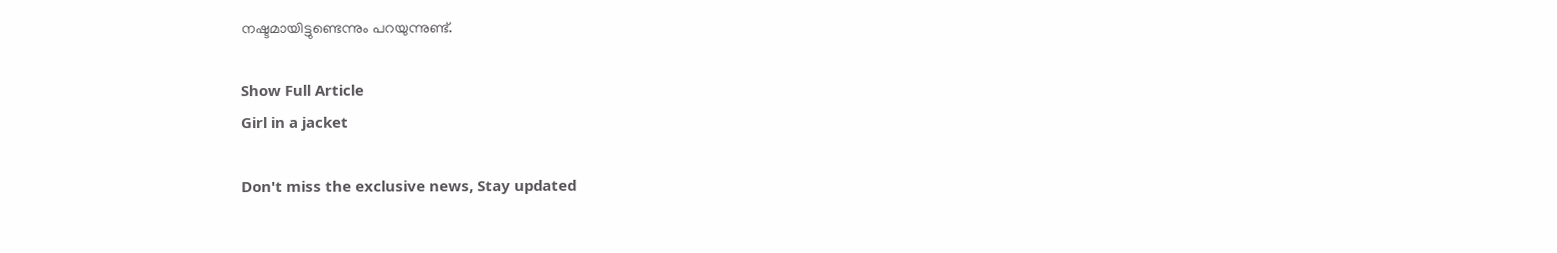നഷ്ടമായിട്ടുണ്ടെന്നും പറയുന്നുണ്ട്.

Show Full Article
Girl in a jacket

Don't miss the exclusive news, Stay updated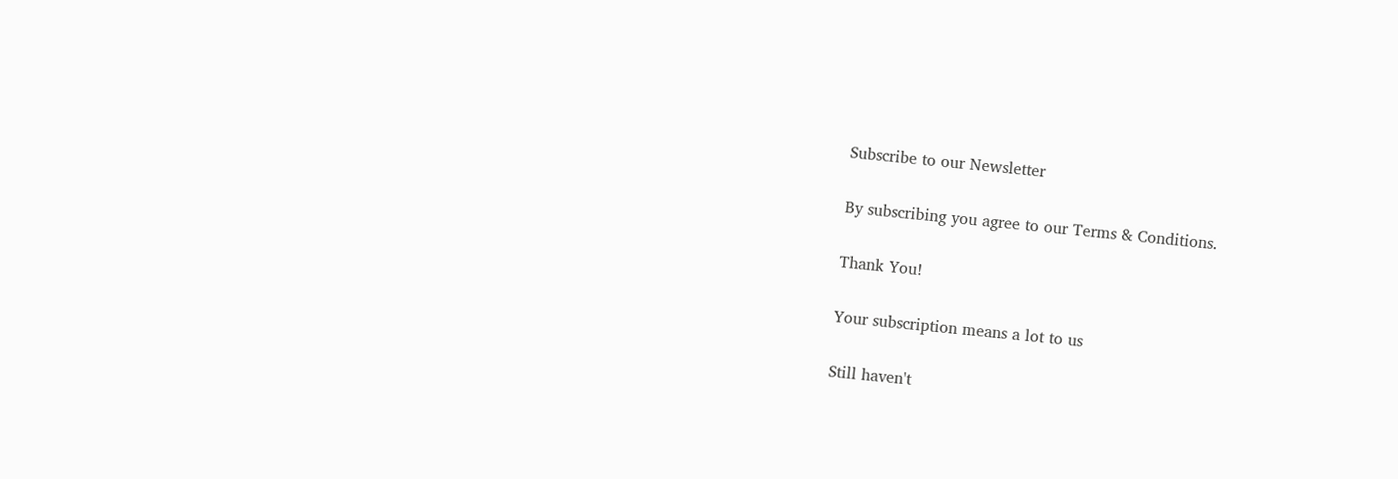Subscribe to our Newsletter

By subscribing you agree to our Terms & Conditions.

Thank You!

Your subscription means a lot to us

Still haven't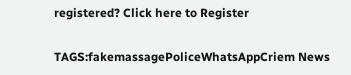registered? Click here to Register

TAGS:fakemassagePoliceWhatsAppCriem News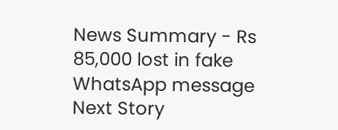News Summary - Rs 85,000 lost in fake WhatsApp message
Next Story